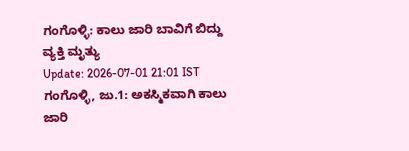ಗಂಗೊಳ್ಳಿ: ಕಾಲು ಜಾರಿ ಬಾವಿಗೆ ಬಿದ್ದು ವ್ಯಕ್ತಿ ಮೃತ್ಯು
Update: 2026-07-01 21:01 IST
ಗಂಗೊಳ್ಳಿ, ಜು.1: ಅಕಸ್ಮಿಕವಾಗಿ ಕಾಲು ಜಾರಿ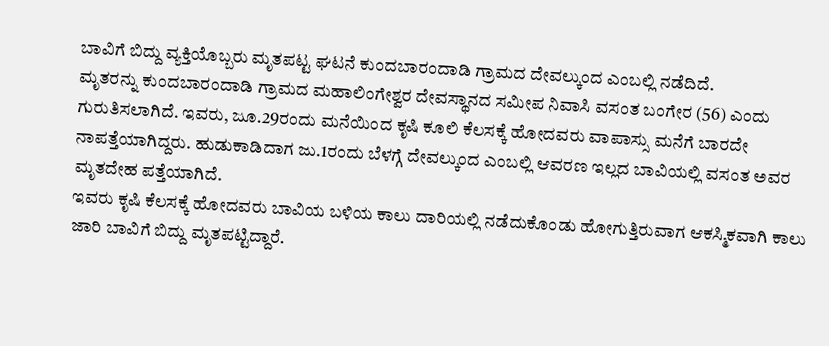ಬಾವಿಗೆ ಬಿದ್ದು ವ್ಯಕ್ತಿಯೊಬ್ಬರು ಮೃತಪಟ್ಟ ಘಟನೆ ಕುಂದಬಾರಂದಾಡಿ ಗ್ರಾಮದ ದೇವಲ್ಕುಂದ ಎಂಬಲ್ಲಿ ನಡೆದಿದೆ.
ಮೃತರನ್ನು ಕುಂದಬಾರಂದಾಡಿ ಗ್ರಾಮದ ಮಹಾಲಿಂಗೇಶ್ವರ ದೇವಸ್ಥಾನದ ಸಮೀಪ ನಿವಾಸಿ ವಸಂತ ಬಂಗೇರ (56) ಎಂದು ಗುರುತಿಸಲಾಗಿದೆ. ಇವರು, ಜೂ.29ರಂದು ಮನೆಯಿಂದ ಕೃಷಿ ಕೂಲಿ ಕೆಲಸಕ್ಕೆ ಹೋದವರು ವಾಪಾಸ್ಸು ಮನೆಗೆ ಬಾರದೇ ನಾಪತ್ತೆಯಾಗಿದ್ದರು. ಹುಡುಕಾಡಿದಾಗ ಜು.1ರಂದು ಬೆಳಗ್ಗೆ ದೇವಲ್ಕುಂದ ಎಂಬಲ್ಲಿ ಆವರಣ ಇಲ್ಲದ ಬಾವಿಯಲ್ಲಿ ವಸಂತ ಅವರ ಮೃತದೇಹ ಪತ್ತೆಯಾಗಿದೆ.
ಇವರು ಕೃಷಿ ಕೆಲಸಕ್ಕೆ ಹೋದವರು ಬಾವಿಯ ಬಳಿಯ ಕಾಲು ದಾರಿಯಲ್ಲಿ ನಡೆದುಕೊಂಡು ಹೋಗುತ್ತಿರುವಾಗ ಆಕಸ್ಮಿಕವಾಗಿ ಕಾಲು ಜಾರಿ ಬಾವಿಗೆ ಬಿದ್ದು ಮೃತಪಟ್ಟಿದ್ದಾರೆ.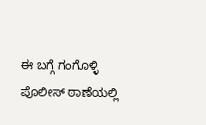ಈ ಬಗ್ಗೆ ಗಂಗೊಳ್ಳಿ ಪೊಲೀಸ್ ಠಾಣೆಯಲ್ಲಿ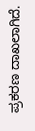ಪ್ರಕರಣ ದಾಖಲಾಗಿದೆ.